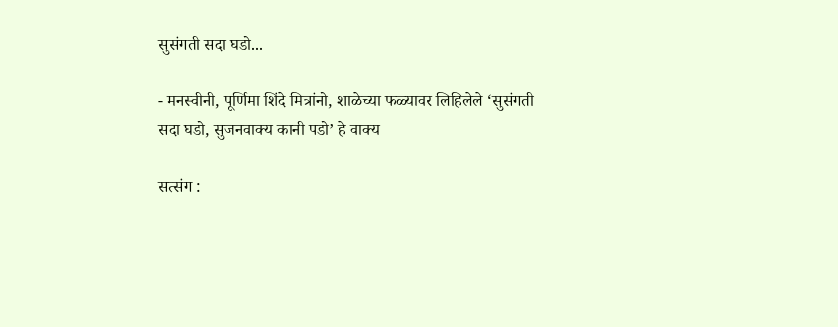सुसंगती सदा घडो...

- मनस्वीनी, पूर्णिमा शिंदे मित्रांनो, शाळेच्या फळ्यावर लिहिलेले ‘सुसंगती सदा घडो, सुजनवाक्य कानी पडो’ हे वाक्य

सत्संग :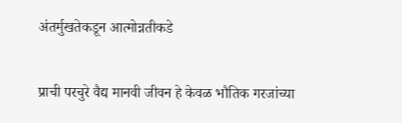अंतर्मुखतेकडून आत्मोन्नतीकडे

प्राची परचुरे वैद्य मानवी जीवन हे केवळ भौतिक गरजांच्या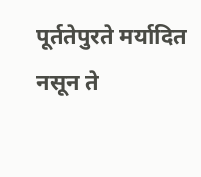पूर्ततेपुरते मर्यादित नसून ते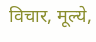विचार, मूल्ये,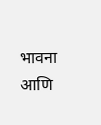भावना आणि